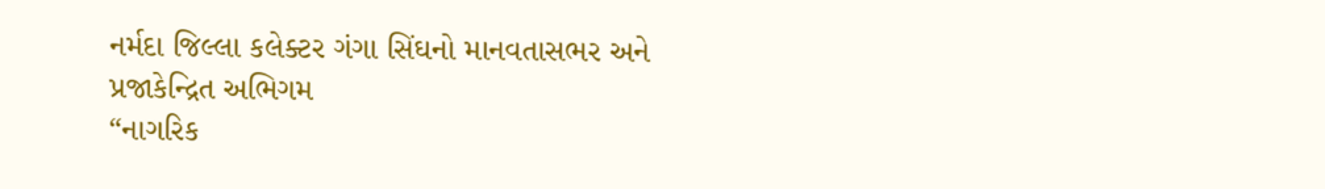નર્મદા જિલ્લા કલેક્ટર ગંગા સિંઘનો માનવતાસભર અને પ્રજાકેન્દ્રિત અભિગમ
“નાગરિક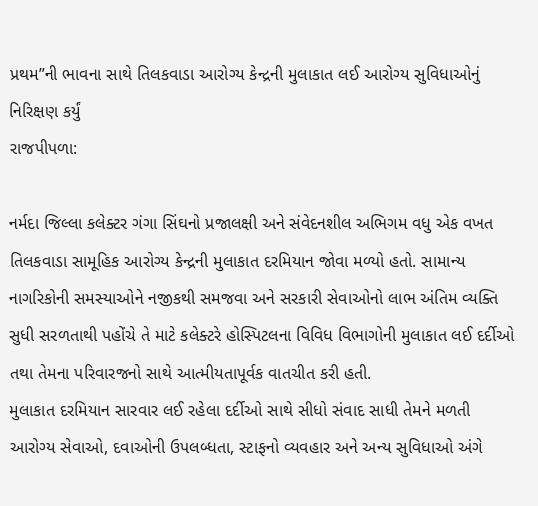પ્રથમ”ની ભાવના સાથે તિલકવાડા આરોગ્ય કેન્દ્રની મુલાકાત લઈ આરોગ્ય સુવિધાઓનું નિરિક્ષણ કર્યું
રાજપીપળા:

નર્મદા જિલ્લા કલેક્ટર ગંગા સિંઘનો પ્રજાલક્ષી અને સંવેદનશીલ અભિગમ વધુ એક વખત તિલકવાડા સામૂહિક આરોગ્ય કેન્દ્રની મુલાકાત દરમિયાન જોવા મળ્યો હતો. સામાન્ય નાગરિકોની સમસ્યાઓને નજીકથી સમજવા અને સરકારી સેવાઓનો લાભ અંતિમ વ્યક્તિ સુધી સરળતાથી પહોંચે તે માટે કલેક્ટરે હોસ્પિટલના વિવિધ વિભાગોની મુલાકાત લઈ દર્દીઓ તથા તેમના પરિવારજનો સાથે આત્મીયતાપૂર્વક વાતચીત કરી હતી.
મુલાકાત દરમિયાન સારવાર લઈ રહેલા દર્દીઓ સાથે સીધો સંવાદ સાધી તેમને મળતી આરોગ્ય સેવાઓ, દવાઓની ઉપલબ્ધતા, સ્ટાફનો વ્યવહાર અને અન્ય સુવિધાઓ અંગે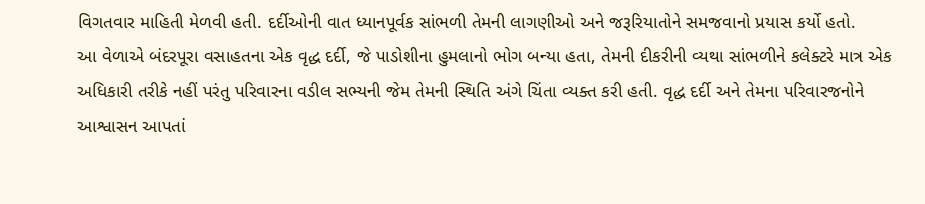વિગતવાર માહિતી મેળવી હતી. દર્દીઓની વાત ધ્યાનપૂર્વક સાંભળી તેમની લાગણીઓ અને જરૂરિયાતોને સમજવાનો પ્રયાસ કર્યો હતો.
આ વેળાએ બંદરપૂરા વસાહતના એક વૃદ્ધ દર્દી, જે પાડોશીના હુમલાનો ભોગ બન્યા હતા, તેમની દીકરીની વ્યથા સાંભળીને કલેક્ટરે માત્ર એક અધિકારી તરીકે નહીં પરંતુ પરિવારના વડીલ સભ્યની જેમ તેમની સ્થિતિ અંગે ચિંતા વ્યક્ત કરી હતી. વૃદ્ધ દર્દી અને તેમના પરિવારજનોને આશ્વાસન આપતાં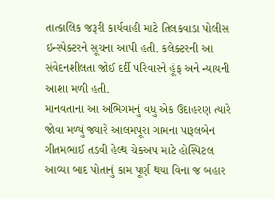તાત્કાલિક જરૂરી કાર્યવાહી માટે તિલકવાડા પોલીસ ઇન્સ્પેક્ટરને સૂચના આપી હતી. કલેક્ટરની આ સંવેદનશીલતા જોઈ દર્દી પરિવારને હૂંફ અને ન્યાયની આશા મળી હતી.
માનવતાના આ અભિગમનું વધુ એક ઉદાહરણ ત્યારે જોવા મળ્યું જ્યારે આલમપૂરા ગામના પારૂલબેન ગીતમભાઈ તડવી હેલ્થ ચેકઅપ માટે હોસ્પિટલ આવ્યા બાદ પોતાનું કામ પૂર્ણ થયા વિના જ બહાર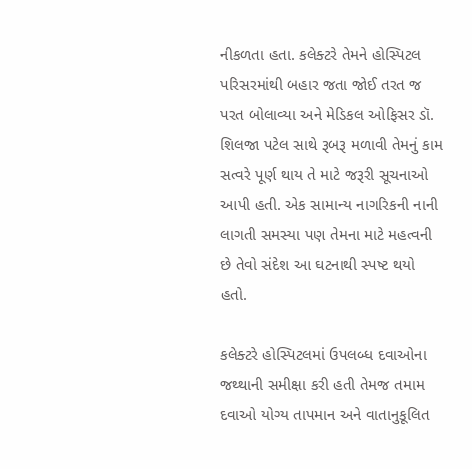નીકળતા હતા. કલેક્ટરે તેમને હોસ્પિટલ પરિસરમાંથી બહાર જતા જોઈ તરત જ પરત બોલાવ્યા અને મેડિકલ ઓફિસર ડૉ. શિલજા પટેલ સાથે રૂબરૂ મળાવી તેમનું કામ સત્વરે પૂર્ણ થાય તે માટે જરૂરી સૂચનાઓ આપી હતી. એક સામાન્ય નાગરિકની નાની લાગતી સમસ્યા પણ તેમના માટે મહત્વની છે તેવો સંદેશ આ ઘટનાથી સ્પષ્ટ થયો હતો.

કલેક્ટરે હોસ્પિટલમાં ઉપલબ્ધ દવાઓના જથ્થાની સમીક્ષા કરી હતી તેમજ તમામ દવાઓ યોગ્ય તાપમાન અને વાતાનુકૂલિત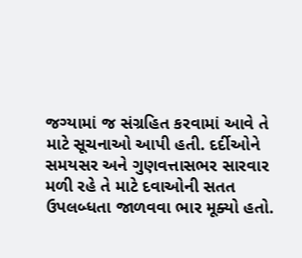જગ્યામાં જ સંગ્રહિત કરવામાં આવે તે માટે સૂચનાઓ આપી હતી. દર્દીઓને સમયસર અને ગુણવત્તાસભર સારવાર મળી રહે તે માટે દવાઓની સતત ઉપલબ્ધતા જાળવવા ભાર મૂક્યો હતો.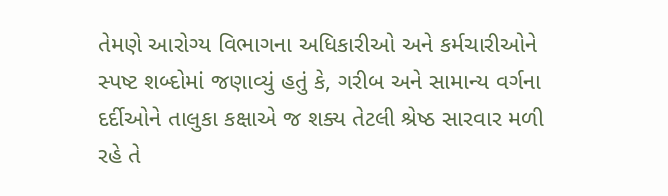તેમણે આરોગ્ય વિભાગના અધિકારીઓ અને કર્મચારીઓને સ્પષ્ટ શબ્દોમાં જણાવ્યું હતું કે, ગરીબ અને સામાન્ય વર્ગના દર્દીઓને તાલુકા કક્ષાએ જ શક્ય તેટલી શ્રેષ્ઠ સારવાર મળી રહે તે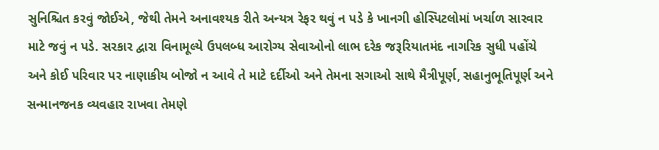સુનિશ્ચિત કરવું જોઈએ, જેથી તેમને અનાવશ્યક રીતે અન્યત્ર રેફર થવું ન પડે કે ખાનગી હોસ્પિટલોમાં ખર્ચાળ સારવાર માટે જવું ન પડે. સરકાર દ્વારા વિનામૂલ્યે ઉપલબ્ધ આરોગ્ય સેવાઓનો લાભ દરેક જરૂરિયાતમંદ નાગરિક સુધી પહોંચે અને કોઈ પરિવાર પર નાણાકીય બોજો ન આવે તે માટે દર્દીઓ અને તેમના સગાઓ સાથે મૈત્રીપૂર્ણ, સહાનુભૂતિપૂર્ણ અને સન્માનજનક વ્યવહાર રાખવા તેમણે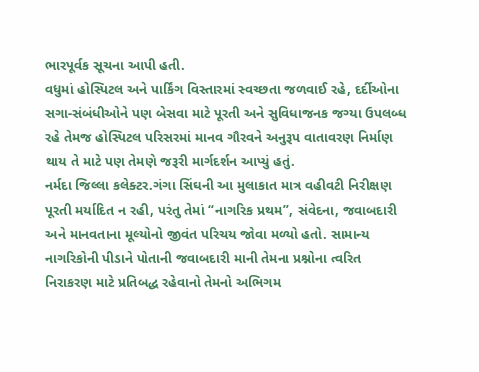ભારપૂર્વક સૂચના આપી હતી.
વધુમાં હોસ્પિટલ અને પાર્કિંગ વિસ્તારમાં સ્વચ્છતા જળવાઈ રહે, દર્દીઓના સગા-સંબંધીઓને પણ બેસવા માટે પૂરતી અને સુવિધાજનક જગ્યા ઉપલબ્ધ રહે તેમજ હોસ્પિટલ પરિસરમાં માનવ ગૌરવને અનુરૂપ વાતાવરણ નિર્માણ થાય તે માટે પણ તેમણે જરૂરી માર્ગદર્શન આપ્યું હતું.
નર્મદા જિલ્લા કલેક્ટર.ગંગા સિંઘની આ મુલાકાત માત્ર વહીવટી નિરીક્ષણ પૂરતી મર્યાદિત ન રહી, પરંતુ તેમાં “નાગરિક પ્રથમ”, સંવેદના, જવાબદારી અને માનવતાના મૂલ્યોનો જીવંત પરિચય જોવા મળ્યો હતો. સામાન્ય નાગરિકોની પીડાને પોતાની જવાબદારી માની તેમના પ્રશ્નોના ત્વરિત નિરાકરણ માટે પ્રતિબદ્ધ રહેવાનો તેમનો અભિગમ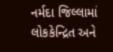નર્મદા જિલ્લામાં લોકકેન્દ્રિત અને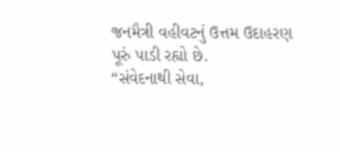જનમૈત્રી વહીવટનું ઉત્તમ ઉદાહરણ પૂરું પાડી રહ્યો છે.
“સંવેદનાથી સેવા,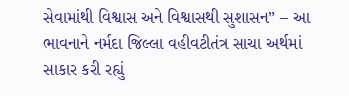સેવામાંથી વિશ્વાસ અને વિશ્વાસથી સુશાસન” – આ ભાવનાને નર્મદા જિલ્લા વહીવટીતંત્ર સાચા અર્થમાં સાકાર કરી રહ્યું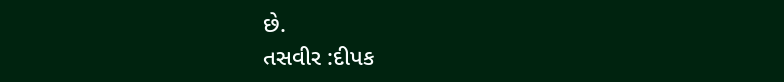છે.
તસવીર :દીપક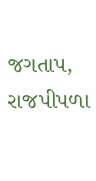જગતાપ, રાજપીપળા